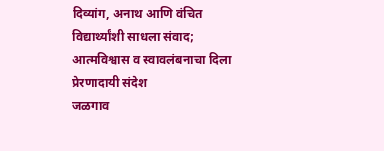दिव्यांग, अनाथ आणि वंचित विद्यार्थ्यांशी साधला संवाद; आत्मविश्वास व स्वावलंबनाचा दिला प्रेरणादायी संदेश
जळगाव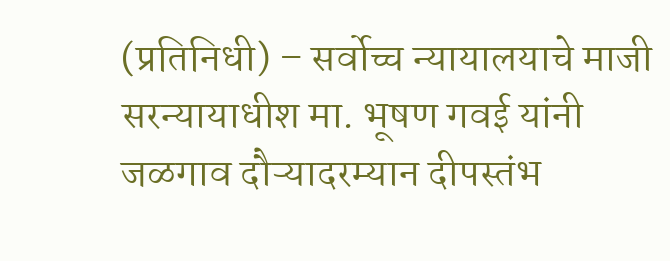(प्रतिनिधी) – सर्वोच्च न्यायालयाचे माजी सरन्यायाधीश मा. भूषण गवई यांनी जळगाव दौऱ्यादरम्यान दीपस्तंभ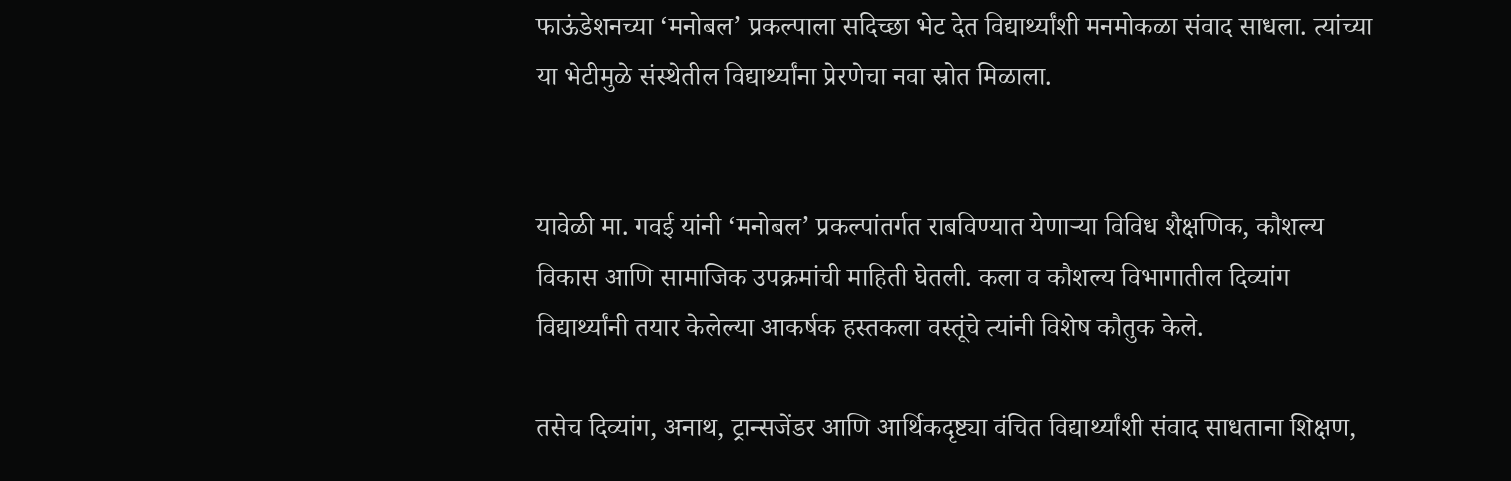फाऊंडेशनच्या ‘मनोबल’ प्रकल्पाला सदिच्छा भेट देत विद्यार्थ्यांशी मनमोकळा संवाद साधला. त्यांच्या या भेटीमुळे संस्थेतील विद्यार्थ्यांना प्रेरणेचा नवा स्रोत मिळाला.


यावेळी मा. गवई यांनी ‘मनोबल’ प्रकल्पांतर्गत राबविण्यात येणाऱ्या विविध शैक्षणिक, कौशल्य विकास आणि सामाजिक उपक्रमांची माहिती घेतली. कला व कौशल्य विभागातील दिव्यांग विद्यार्थ्यांनी तयार केलेल्या आकर्षक हस्तकला वस्तूंचे त्यांनी विशेष कौतुक केले.

तसेच दिव्यांग, अनाथ, ट्रान्सजेंडर आणि आर्थिकदृष्ट्या वंचित विद्यार्थ्यांशी संवाद साधताना शिक्षण,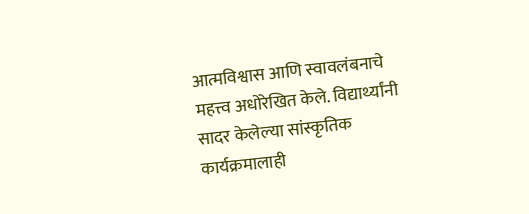आत्मविश्वास आणि स्वावलंबनाचे महत्त्व अधोरेखित केले. विद्यार्थ्यांनी सादर केलेल्या सांस्कृतिक कार्यक्रमालाही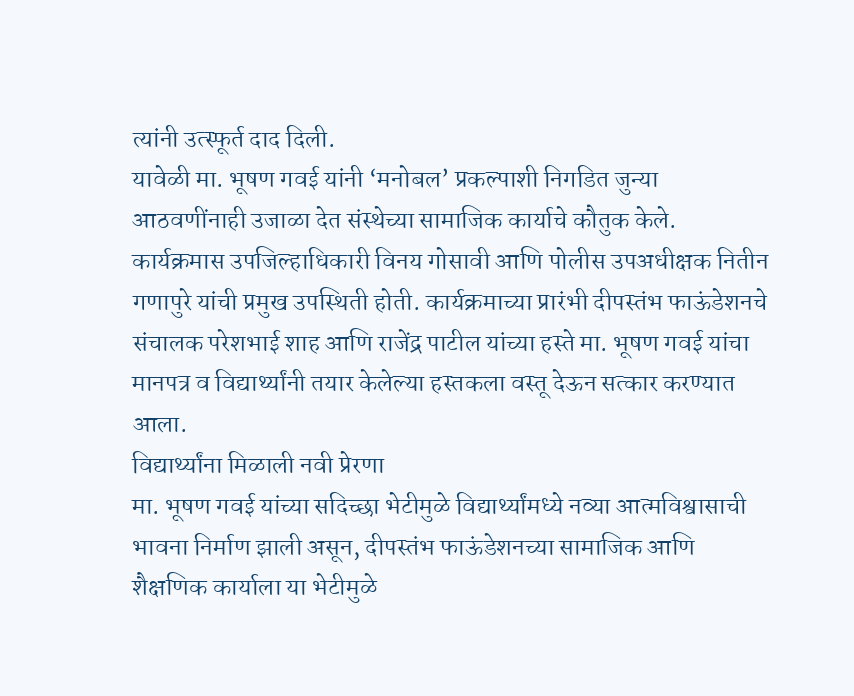त्यांनी उत्स्फूर्त दाद दिली.
यावेळी मा. भूषण गवई यांनी ‘मनोबल’ प्रकल्पाशी निगडित जुन्या आठवणींनाही उजाळा देत संस्थेच्या सामाजिक कार्याचे कौतुक केले.
कार्यक्रमास उपजिल्हाधिकारी विनय गोसावी आणि पोलीस उपअधीक्षक नितीन गणापुरे यांची प्रमुख उपस्थिती होती. कार्यक्रमाच्या प्रारंभी दीपस्तंभ फाऊंडेशनचे संचालक परेशभाई शाह आणि राजेंद्र पाटील यांच्या हस्ते मा. भूषण गवई यांचा मानपत्र व विद्यार्थ्यांनी तयार केलेल्या हस्तकला वस्तू देऊन सत्कार करण्यात आला.
विद्यार्थ्यांना मिळाली नवी प्रेरणा
मा. भूषण गवई यांच्या सदिच्छा भेटीमुळे विद्यार्थ्यांमध्ये नव्या आत्मविश्वासाची भावना निर्माण झाली असून, दीपस्तंभ फाऊंडेशनच्या सामाजिक आणि शैक्षणिक कार्याला या भेटीमुळे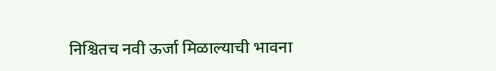निश्चितच नवी ऊर्जा मिळाल्याची भावना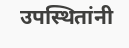उपस्थितांनी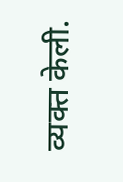व्यक्त केली.